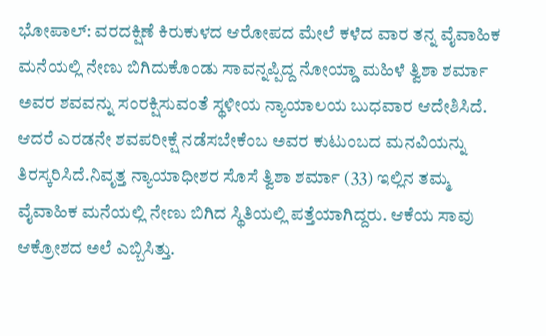ಭೋಪಾಲ್: ವರದಕ್ಷಿಣೆ ಕಿರುಕುಳದ ಆರೋಪದ ಮೇಲೆ ಕಳೆದ ವಾರ ತನ್ನ ವೈವಾಹಿಕ ಮನೆಯಲ್ಲಿ ನೇಣು ಬಿಗಿದುಕೊಂಡು ಸಾವನ್ನಪ್ಪಿದ್ದ ನೋಯ್ಡಾ ಮಹಿಳೆ ತ್ವಿಶಾ ಶರ್ಮಾ ಅವರ ಶವವನ್ನು ಸಂರಕ್ಷಿಸುವಂತೆ ಸ್ಥಳೀಯ ನ್ಯಾಯಾಲಯ ಬುಧವಾರ ಆದೇಶಿಸಿದೆ. ಆದರೆ ಎರಡನೇ ಶವಪರೀಕ್ಷೆ ನಡೆಸಬೇಕೆಂಬ ಅವರ ಕುಟುಂಬದ ಮನವಿಯನ್ನು ತಿರಸ್ಕರಿಸಿದೆ.ನಿವೃತ್ತ ನ್ಯಾಯಾಧೀಶರ ಸೊಸೆ ತ್ವಿಶಾ ಶರ್ಮಾ (33) ಇಲ್ಲಿನ ತಮ್ಮ ವೈವಾಹಿಕ ಮನೆಯಲ್ಲಿ ನೇಣು ಬಿಗಿದ ಸ್ಥಿತಿಯಲ್ಲಿ ಪತ್ತೆಯಾಗಿದ್ದರು. ಆಕೆಯ ಸಾವು ಆಕ್ರೋಶದ ಅಲೆ ಎಬ್ಬಿಸಿತ್ತು.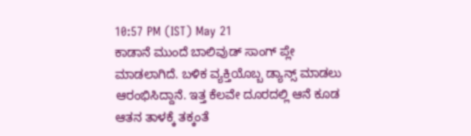10:57 PM (IST) May 21
ಕಾಡಾನೆ ಮುಂದೆ ಬಾಲಿವುಡ್ ಸಾಂಗ್ ಪ್ಲೇ ಮಾಡಲಾಗಿದೆ. ಬಳಿಕ ವ್ಯಕ್ತಿಯೊಬ್ಬ ಡ್ಯಾನ್ಸ್ ಮಾಡಲು ಆರಂಭಿಸಿದ್ದಾನೆ. ಇತ್ತ ಕೆಲವೇ ದೂರದಲ್ಲಿ ಆನೆ ಕೂಡ ಆತನ ತಾಳಕ್ಕೆ ತಕ್ಕಂತೆ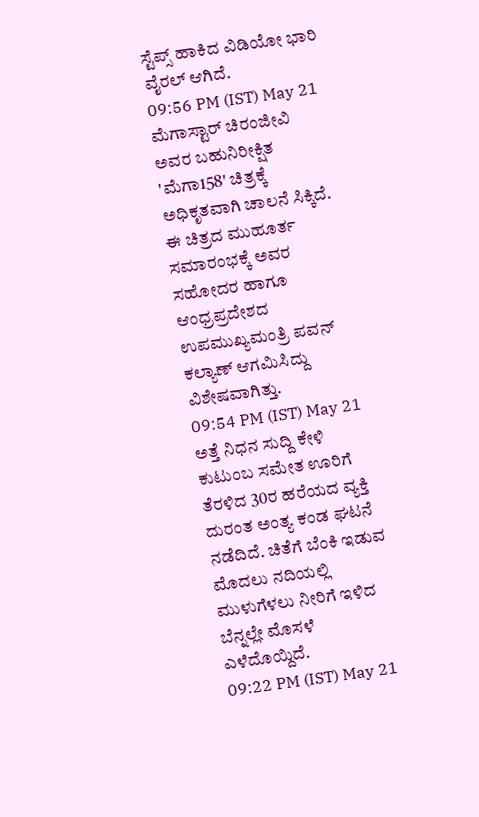ಸ್ಟೆಪ್ಸ್ ಹಾಕಿದ ವಿಡಿಯೋ ಭಾರಿ ವೈರಲ್ ಆಗಿದೆ.
09:56 PM (IST) May 21
ಮೆಗಾಸ್ಟಾರ್ ಚಿರಂಜೀವಿ ಅವರ ಬಹುನಿರೀಕ್ಷಿತ 'ಮೆಗಾ158' ಚಿತ್ರಕ್ಕೆ ಅಧಿಕೃತವಾಗಿ ಚಾಲನೆ ಸಿಕ್ಕಿದೆ. ಈ ಚಿತ್ರದ ಮುಹೂರ್ತ ಸಮಾರಂಭಕ್ಕೆ ಅವರ ಸಹೋದರ ಹಾಗೂ ಆಂಧ್ರಪ್ರದೇಶದ ಉಪಮುಖ್ಯಮಂತ್ರಿ ಪವನ್ ಕಲ್ಯಾಣ್ ಆಗಮಿಸಿದ್ದು ವಿಶೇಷವಾಗಿತ್ತು.
09:54 PM (IST) May 21
ಅತ್ತೆ ನಿಧನ ಸುದ್ದಿ ಕೇಳಿ ಕುಟುಂಬ ಸಮೇತ ಊರಿಗೆ ತೆರಳಿದ 30ರ ಹರೆಯದ ವ್ಯಕ್ತಿ ದುರಂತ ಅಂತ್ಯ ಕಂಡ ಘಟನೆ ನಡೆದಿದೆ. ಚಿತೆಗೆ ಬೆಂಕಿ ಇಡುವ ಮೊದಲು ನದಿಯಲ್ಲಿ ಮುಳುಗೆಳಲು ನೀರಿಗೆ ಇಳಿದ ಬೆನ್ನಲ್ಲೇ ಮೊಸಳೆ ಎಳೆದೊಯ್ದಿದೆ.
09:22 PM (IST) May 21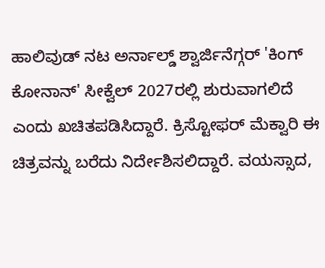ಹಾಲಿವುಡ್ ನಟ ಅರ್ನಾಲ್ಡ್ ಶ್ವಾರ್ಜಿನೆಗ್ಗರ್ 'ಕಿಂಗ್ ಕೋನಾನ್' ಸೀಕ್ವೆಲ್ 2027ರಲ್ಲಿ ಶುರುವಾಗಲಿದೆ ಎಂದು ಖಚಿತಪಡಿಸಿದ್ದಾರೆ. ಕ್ರಿಸ್ಟೋಫರ್ ಮೆಕ್ವಾರಿ ಈ ಚಿತ್ರವನ್ನು ಬರೆದು ನಿರ್ದೇಶಿಸಲಿದ್ದಾರೆ. ವಯಸ್ಸಾದ,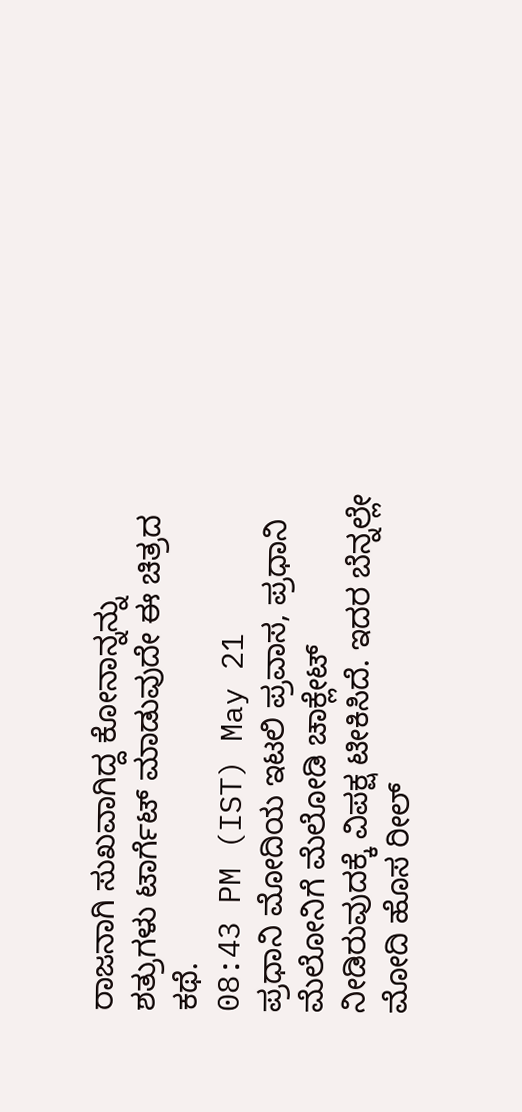ರಾಜನಾಗಿ ಸುಖವಾಗಿದ್ದ ಕೋನಾನ್ನನ್ನು ಶತ್ರುಗಳು ಟಾರ್ಗೆಟ್ ಮಾಡುವುದೇ ಈ ಚಿತ್ರದ ಕಥೆ.
08:43 PM (IST) May 21
ಪ್ರಧಾನಿ ಮೋದಿಯ ಇಟಲಿ ಪ್ರವಾಸ, ಪ್ರಧಾನಿ ಮೆಲೋನಿಗೆ ಮೆಲೋಡಿ ಚಾಕ್ಲೇಟ್ ನೀಡಿರುವುದಕ್ಕೆ ವಿಪಕ್ಷ ಟೀಕಿಸಿದೆ. ಇದರ ಬೆನ್ನಲ್ಲೇ ಮೋದಿ ಹೊಸ ರೀಲ್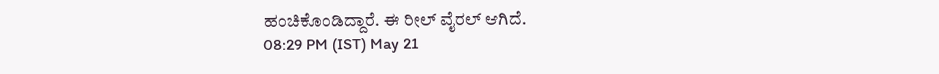ಹಂಚಿಕೊಂಡಿದ್ದಾರೆ. ಈ ರೀಲ್ ವೈರಲ್ ಆಗಿದೆ.
08:29 PM (IST) May 21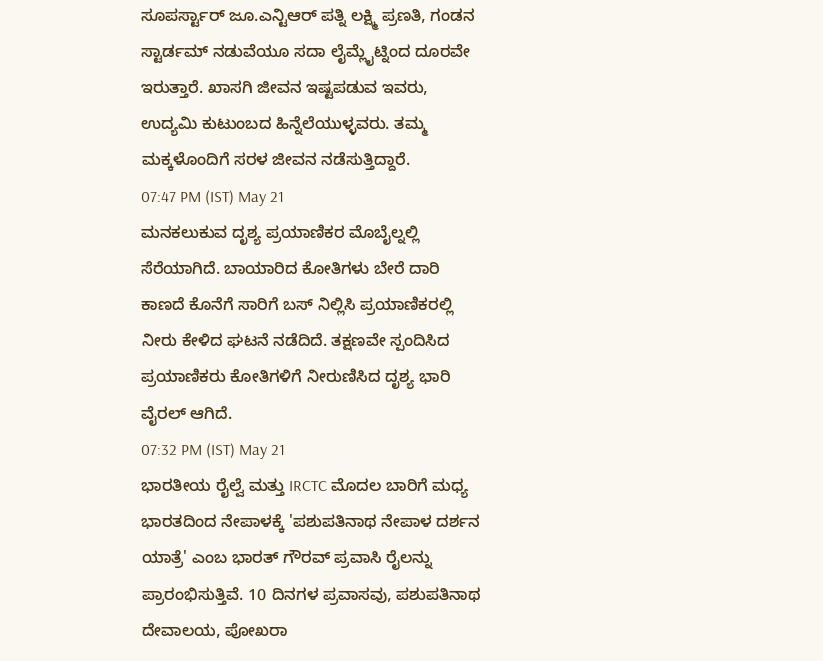ಸೂಪರ್ಸ್ಟಾರ್ ಜೂ.ಎನ್ಟಿಆರ್ ಪತ್ನಿ ಲಕ್ಷ್ಮಿ ಪ್ರಣತಿ, ಗಂಡನ ಸ್ಟಾರ್ಡಮ್ ನಡುವೆಯೂ ಸದಾ ಲೈಮ್ಲೈಟ್ನಿಂದ ದೂರವೇ ಇರುತ್ತಾರೆ. ಖಾಸಗಿ ಜೀವನ ಇಷ್ಟಪಡುವ ಇವರು, ಉದ್ಯಮಿ ಕುಟುಂಬದ ಹಿನ್ನೆಲೆಯುಳ್ಳವರು. ತಮ್ಮ ಮಕ್ಕಳೊಂದಿಗೆ ಸರಳ ಜೀವನ ನಡೆಸುತ್ತಿದ್ದಾರೆ.
07:47 PM (IST) May 21
ಮನಕಲುಕುವ ದೃಶ್ಯ ಪ್ರಯಾಣಿಕರ ಮೊಬೈಲ್ನಲ್ಲಿ ಸೆರೆಯಾಗಿದೆ. ಬಾಯಾರಿದ ಕೋತಿಗಳು ಬೇರೆ ದಾರಿ ಕಾಣದೆ ಕೊನೆಗೆ ಸಾರಿಗೆ ಬಸ್ ನಿಲ್ಲಿಸಿ ಪ್ರಯಾಣಿಕರಲ್ಲಿ ನೀರು ಕೇಳಿದ ಘಟನೆ ನಡೆದಿದೆ. ತಕ್ಷಣವೇ ಸ್ಪಂದಿಸಿದ ಪ್ರಯಾಣಿಕರು ಕೋತಿಗಳಿಗೆ ನೀರುಣಿಸಿದ ದೃಶ್ಯ ಭಾರಿ ವೈರಲ್ ಆಗಿದೆ.
07:32 PM (IST) May 21
ಭಾರತೀಯ ರೈಲ್ವೆ ಮತ್ತು IRCTC ಮೊದಲ ಬಾರಿಗೆ ಮಧ್ಯ ಭಾರತದಿಂದ ನೇಪಾಳಕ್ಕೆ 'ಪಶುಪತಿನಾಥ ನೇಪಾಳ ದರ್ಶನ ಯಾತ್ರೆ' ಎಂಬ ಭಾರತ್ ಗೌರವ್ ಪ್ರವಾಸಿ ರೈಲನ್ನು ಪ್ರಾರಂಭಿಸುತ್ತಿವೆ. 10 ದಿನಗಳ ಪ್ರವಾಸವು, ಪಶುಪತಿನಾಥ ದೇವಾಲಯ, ಪೋಖರಾ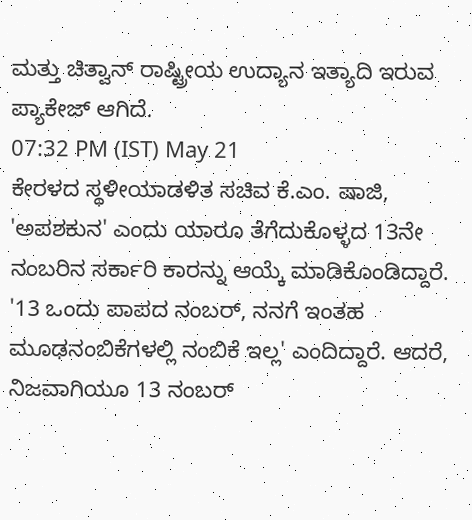ಮತ್ತು ಚಿತ್ವಾನ್ ರಾಷ್ಟ್ರೀಯ ಉದ್ಯಾನ ಇತ್ಯಾದಿ ಇರುವ ಪ್ಯಾಕೇಜ್ ಆಗಿದೆ.
07:32 PM (IST) May 21
ಕೇರಳದ ಸ್ಥಳೀಯಾಡಳಿತ ಸಚಿವ ಕೆ.ಎಂ. ಷಾಜಿ, 'ಅಪಶಕುನ' ಎಂದು ಯಾರೂ ತೆಗೆದುಕೊಳ್ಳದ 13ನೇ ನಂಬರಿನ ಸರ್ಕಾರಿ ಕಾರನ್ನು ಆಯ್ಕೆ ಮಾಡಿಕೊಂಡಿದ್ದಾರೆ. '13 ಒಂದು ಪಾಪದ ನಂಬರ್, ನನಗೆ ಇಂತಹ ಮೂಢನಂಬಿಕೆಗಳಲ್ಲಿ ನಂಬಿಕೆ ಇಲ್ಲ' ಎಂದಿದ್ದಾರೆ. ಆದರೆ, ನಿಜವಾಗಿಯೂ 13 ನಂಬರ್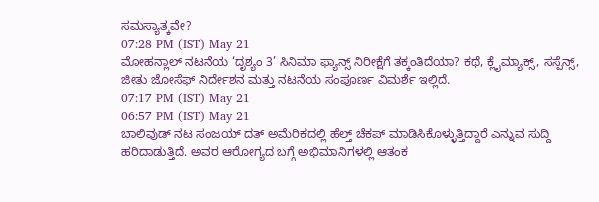ಸಮಸ್ಯಾತ್ಕವೇ?
07:28 PM (IST) May 21
ಮೋಹನ್ಲಾಲ್ ನಟನೆಯ ‘ದೃಶ್ಯಂ 3’ ಸಿನಿಮಾ ಫ್ಯಾನ್ಸ್ ನಿರೀಕ್ಷೆಗೆ ತಕ್ಕಂತಿದೆಯಾ? ಕಥೆ, ಕ್ಲೈಮ್ಯಾಕ್ಸ್, ಸಸ್ಪೆನ್ಸ್, ಜೀತು ಜೋಸೆಫ್ ನಿರ್ದೇಶನ ಮತ್ತು ನಟನೆಯ ಸಂಪೂರ್ಣ ವಿಮರ್ಶೆ ಇಲ್ಲಿದೆ.
07:17 PM (IST) May 21
06:57 PM (IST) May 21
ಬಾಲಿವುಡ್ ನಟ ಸಂಜಯ್ ದತ್ ಅಮೆರಿಕದಲ್ಲಿ ಹೆಲ್ತ್ ಚೆಕಪ್ ಮಾಡಿಸಿಕೊಳ್ಳುತ್ತಿದ್ದಾರೆ ಎನ್ನುವ ಸುದ್ದಿ ಹರಿದಾಡುತ್ತಿದೆ. ಅವರ ಆರೋಗ್ಯದ ಬಗ್ಗೆ ಅಭಿಮಾನಿಗಳಲ್ಲಿ ಆತಂಕ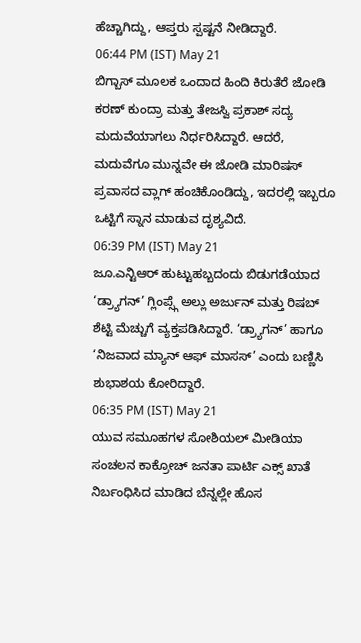ಹೆಚ್ಚಾಗಿದ್ದು, ಆಪ್ತರು ಸ್ಪಷ್ಟನೆ ನೀಡಿದ್ದಾರೆ.
06:44 PM (IST) May 21
ಬಿಗ್ಬಾಸ್ ಮೂಲಕ ಒಂದಾದ ಹಿಂದಿ ಕಿರುತೆರೆ ಜೋಡಿ ಕರಣ್ ಕುಂದ್ರಾ ಮತ್ತು ತೇಜಸ್ವಿ ಪ್ರಕಾಶ್ ಸದ್ಯ ಮದುವೆಯಾಗಲು ನಿರ್ಧರಿಸಿದ್ದಾರೆ. ಆದರೆ, ಮದುವೆಗೂ ಮುನ್ನವೇ ಈ ಜೋಡಿ ಮಾರಿಷಸ್ ಪ್ರವಾಸದ ವ್ಲಾಗ್ ಹಂಚಿಕೊಂಡಿದ್ದು, ಇದರಲ್ಲಿ ಇಬ್ಬರೂ ಒಟ್ಟಿಗೆ ಸ್ನಾನ ಮಾಡುವ ದೃಶ್ಯವಿದೆ.
06:39 PM (IST) May 21
ಜೂ.ಎನ್ಟಿಆರ್ ಹುಟ್ಟುಹಬ್ಬದಂದು ಬಿಡುಗಡೆಯಾದ ‘ಡ್ರ್ಯಾಗನ್’ ಗ್ಲಿಂಪ್ಸ್ಗೆ ಅಲ್ಲು ಅರ್ಜುನ್ ಮತ್ತು ರಿಷಬ್ ಶೆಟ್ಟಿ ಮೆಚ್ಚುಗೆ ವ್ಯಕ್ತಪಡಿಸಿದ್ದಾರೆ. ‘ಡ್ರ್ಯಾಗನ್’ ಹಾಗೂ ‘ನಿಜವಾದ ಮ್ಯಾನ್ ಆಫ್ ಮಾಸಸ್’ ಎಂದು ಬಣ್ಣಿಸಿ ಶುಭಾಶಯ ಕೋರಿದ್ದಾರೆ.
06:35 PM (IST) May 21
ಯುವ ಸಮೂಹಗಳ ಸೋಶಿಯಲ್ ಮೀಡಿಯಾ ಸಂಚಲನ ಕಾಕ್ರೋಚ್ ಜನತಾ ಪಾರ್ಟಿ ಎಕ್ಸ್ ಖಾತೆ ನಿರ್ಬಂಧಿಸಿದ ಮಾಡಿದ ಬೆನ್ನಲ್ಲೇ ಹೊಸ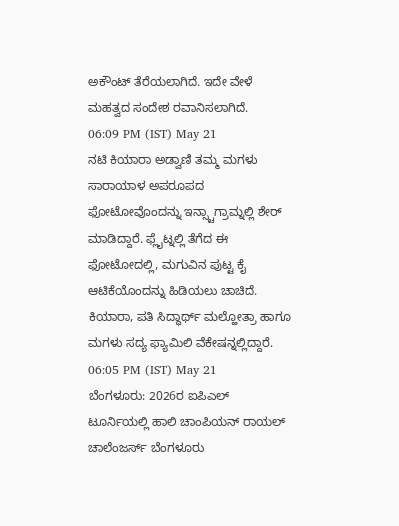ಅಕೌಂಟ್ ತೆರೆಯಲಾಗಿದೆ. ಇದೇ ವೇಳೆ ಮಹತ್ವದ ಸಂದೇಶ ರವಾನಿಸಲಾಗಿದೆ.
06:09 PM (IST) May 21
ನಟಿ ಕಿಯಾರಾ ಅಡ್ವಾಣಿ ತಮ್ಮ ಮಗಳು ಸಾರಾಯಾಳ ಅಪರೂಪದ ಫೋಟೋವೊಂದನ್ನು ಇನ್ಸ್ಟಾಗ್ರಾಮ್ನಲ್ಲಿ ಶೇರ್ ಮಾಡಿದ್ದಾರೆ. ಫ್ಲೈಟ್ನಲ್ಲಿ ತೆಗೆದ ಈ ಫೋಟೋದಲ್ಲಿ, ಮಗುವಿನ ಪುಟ್ಟ ಕೈ ಆಟಿಕೆಯೊಂದನ್ನು ಹಿಡಿಯಲು ಚಾಚಿದೆ. ಕಿಯಾರಾ, ಪತಿ ಸಿದ್ಧಾರ್ಥ್ ಮಲ್ಹೋತ್ರಾ ಹಾಗೂ ಮಗಳು ಸದ್ಯ ಫ್ಯಾಮಿಲಿ ವೆಕೇಷನ್ನಲ್ಲಿದ್ದಾರೆ.
06:05 PM (IST) May 21
ಬೆಂಗಳೂರು: 2026ರ ಐಪಿಎಲ್ ಟೂರ್ನಿಯಲ್ಲಿ ಹಾಲಿ ಚಾಂಪಿಯನ್ ರಾಯಲ್ ಚಾಲೆಂಜರ್ಸ್ ಬೆಂಗಳೂರು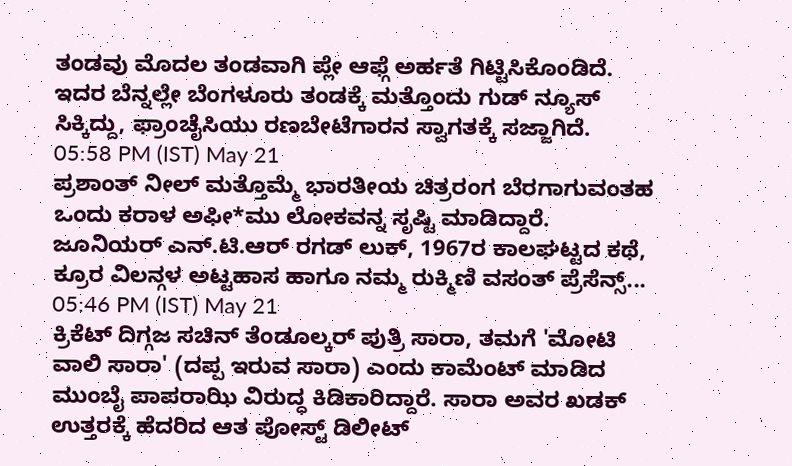ತಂಡವು ಮೊದಲ ತಂಡವಾಗಿ ಪ್ಲೇ ಆಫ್ಗೆ ಅರ್ಹತೆ ಗಿಟ್ಟಿಸಿಕೊಂಡಿದೆ. ಇದರ ಬೆನ್ನಲ್ಲೇ ಬೆಂಗಳೂರು ತಂಡಕ್ಕೆ ಮತ್ತೊಂದು ಗುಡ್ ನ್ಯೂಸ್ ಸಿಕ್ಕಿದ್ದು, ಫ್ರಾಂಚೈಸಿಯು ರಣಬೇಟೆಗಾರನ ಸ್ವಾಗತಕ್ಕೆ ಸಜ್ಜಾಗಿದೆ.
05:58 PM (IST) May 21
ಪ್ರಶಾಂತ್ ನೀಲ್ ಮತ್ತೊಮ್ಮೆ ಭಾರತೀಯ ಚಿತ್ರರಂಗ ಬೆರಗಾಗುವಂತಹ ಒಂದು ಕರಾಳ ಅಫೀ*ಮು ಲೋಕವನ್ನ ಸೃಷ್ಟಿ ಮಾಡಿದ್ದಾರೆ. ಜೂನಿಯರ್ ಎನ್.ಟಿ.ಆರ್ ರಗಡ್ ಲುಕ್, 1967ರ ಕಾಲಘಟ್ಟದ ಕಥೆ, ಕ್ರೂರ ವಿಲನ್ಗಳ ಅಟ್ಟಹಾಸ ಹಾಗೂ ನಮ್ಮ ರುಕ್ಮಿಣಿ ವಸಂತ್ ಪ್ರೆಸೆನ್ಸ್...
05:46 PM (IST) May 21
ಕ್ರಿಕೆಟ್ ದಿಗ್ಗಜ ಸಚಿನ್ ತೆಂಡೂಲ್ಕರ್ ಪುತ್ರಿ ಸಾರಾ, ತಮಗೆ 'ಮೋಟಿ ವಾಲಿ ಸಾರಾ' (ದಪ್ಪ ಇರುವ ಸಾರಾ) ಎಂದು ಕಾಮೆಂಟ್ ಮಾಡಿದ ಮುಂಬೈ ಪಾಪರಾಝಿ ವಿರುದ್ಧ ಕಿಡಿಕಾರಿದ್ದಾರೆ. ಸಾರಾ ಅವರ ಖಡಕ್ ಉತ್ತರಕ್ಕೆ ಹೆದರಿದ ಆತ ಪೋಸ್ಟ್ ಡಿಲೀಟ್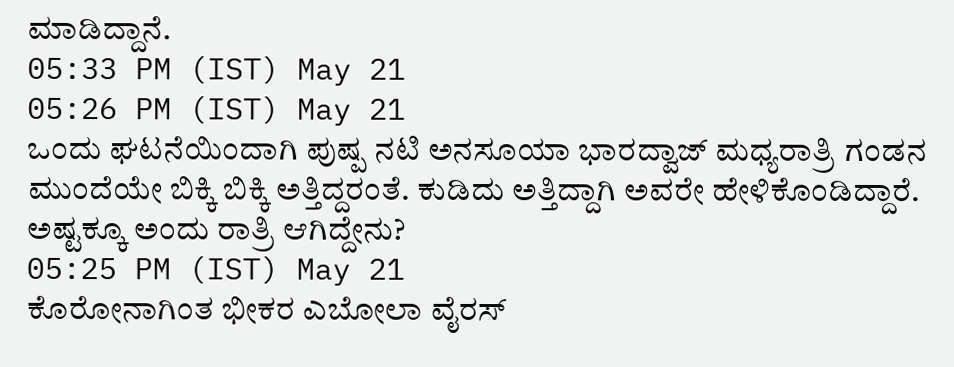ಮಾಡಿದ್ದಾನೆ.
05:33 PM (IST) May 21
05:26 PM (IST) May 21
ಒಂದು ಘಟನೆಯಿಂದಾಗಿ ಪುಷ್ಪ ನಟಿ ಅನಸೂಯಾ ಭಾರದ್ವಾಜ್ ಮಧ್ಯರಾತ್ರಿ ಗಂಡನ ಮುಂದೆಯೇ ಬಿಕ್ಕಿ ಬಿಕ್ಕಿ ಅತ್ತಿದ್ದರಂತೆ. ಕುಡಿದು ಅತ್ತಿದ್ದಾಗಿ ಅವರೇ ಹೇಳಿಕೊಂಡಿದ್ದಾರೆ. ಅಷ್ಟಕ್ಕೂ ಅಂದು ರಾತ್ರಿ ಆಗಿದ್ದೇನು?
05:25 PM (IST) May 21
ಕೊರೋನಾಗಿಂತ ಭೀಕರ ಎಬೋಲಾ ವೈರಸ್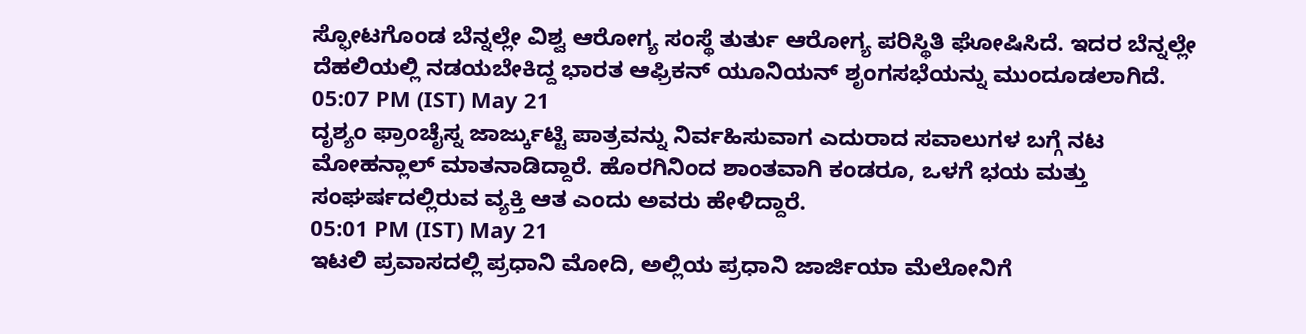ಸ್ಫೋಟಗೊಂಡ ಬೆನ್ನಲ್ಲೇ ವಿಶ್ವ ಆರೋಗ್ಯ ಸಂಸ್ಥೆ ತುರ್ತು ಆರೋಗ್ಯ ಪರಿಸ್ಥಿತಿ ಘೋಷಿಸಿದೆ. ಇದರ ಬೆನ್ನಲ್ಲೇ ದೆಹಲಿಯಲ್ಲಿ ನಡಯಬೇಕಿದ್ದ ಭಾರತ ಆಫ್ರಿಕನ್ ಯೂನಿಯನ್ ಶೃಂಗಸಭೆಯನ್ನು ಮುಂದೂಡಲಾಗಿದೆ.
05:07 PM (IST) May 21
ದೃಶ್ಯಂ ಫ್ರಾಂಚೈಸ್ನ ಜಾರ್ಜ್ಕುಟ್ಟಿ ಪಾತ್ರವನ್ನು ನಿರ್ವಹಿಸುವಾಗ ಎದುರಾದ ಸವಾಲುಗಳ ಬಗ್ಗೆ ನಟ ಮೋಹನ್ಲಾಲ್ ಮಾತನಾಡಿದ್ದಾರೆ. ಹೊರಗಿನಿಂದ ಶಾಂತವಾಗಿ ಕಂಡರೂ, ಒಳಗೆ ಭಯ ಮತ್ತು ಸಂಘರ್ಷದಲ್ಲಿರುವ ವ್ಯಕ್ತಿ ಆತ ಎಂದು ಅವರು ಹೇಳಿದ್ದಾರೆ.
05:01 PM (IST) May 21
ಇಟಲಿ ಪ್ರವಾಸದಲ್ಲಿ ಪ್ರಧಾನಿ ಮೋದಿ, ಅಲ್ಲಿಯ ಪ್ರಧಾನಿ ಜಾರ್ಜಿಯಾ ಮೆಲೋನಿಗೆ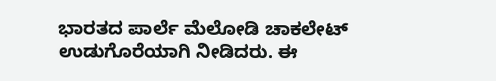ಭಾರತದ ಪಾರ್ಲೆ ಮೆಲೋಡಿ ಚಾಕಲೇಟ್ ಉಡುಗೊರೆಯಾಗಿ ನೀಡಿದರು. ಈ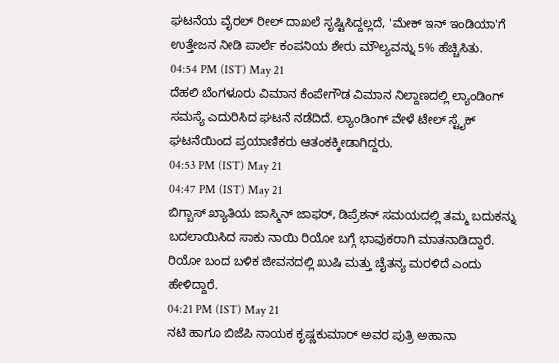ಘಟನೆಯ ವೈರಲ್ ರೀಲ್ ದಾಖಲೆ ಸೃಷ್ಟಿಸಿದ್ದಲ್ಲದೆ, 'ಮೇಕ್ ಇನ್ ಇಂಡಿಯಾ'ಗೆ ಉತ್ತೇಜನ ನೀಡಿ ಪಾರ್ಲೆ ಕಂಪನಿಯ ಶೇರು ಮೌಲ್ಯವನ್ನು 5% ಹೆಚ್ಚಿಸಿತು.
04:54 PM (IST) May 21
ದೆಹಲಿ ಬೆಂಗಳೂರು ವಿಮಾನ ಕೆಂಪೇಗೌಡ ವಿಮಾನ ನಿಲ್ದಾಣದಲ್ಲಿ ಲ್ಯಾಂಡಿಂಗ್ ಸಮಸ್ಯೆ ಎದುರಿಸಿದ ಘಟನೆ ನಡೆದಿದೆ. ಲ್ಯಾಂಡಿಂಗ್ ವೇಳೆ ಟೇಲ್ ಸ್ಟೈಕ್ ಘಟನೆಯಿಂದ ಪ್ರಯಾಣಿಕರು ಆತಂಕಕ್ಕೀಡಾಗಿದ್ದರು.
04:53 PM (IST) May 21
04:47 PM (IST) May 21
ಬಿಗ್ಬಾಸ್ ಖ್ಯಾತಿಯ ಜಾಸ್ಮಿನ್ ಜಾಫರ್, ಡಿಪ್ರೆಶನ್ ಸಮಯದಲ್ಲಿ ತಮ್ಮ ಬದುಕನ್ನು ಬದಲಾಯಿಸಿದ ಸಾಕು ನಾಯಿ ರಿಯೋ ಬಗ್ಗೆ ಭಾವುಕರಾಗಿ ಮಾತನಾಡಿದ್ದಾರೆ. ರಿಯೋ ಬಂದ ಬಳಿಕ ಜೀವನದಲ್ಲಿ ಖುಷಿ ಮತ್ತು ಚೈತನ್ಯ ಮರಳಿದೆ ಎಂದು ಹೇಳಿದ್ದಾರೆ.
04:21 PM (IST) May 21
ನಟಿ ಹಾಗೂ ಬಿಜೆಪಿ ನಾಯಕ ಕೃಷ್ಣಕುಮಾರ್ ಅವರ ಪುತ್ರಿ ಅಹಾನಾ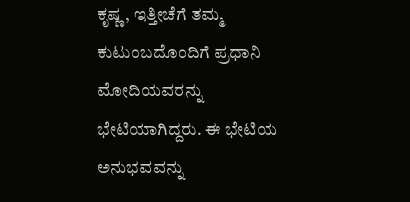ಕೃಷ್ಣ, ಇತ್ತೀಚೆಗೆ ತಮ್ಮ ಕುಟುಂಬದೊಂದಿಗೆ ಪ್ರಧಾನಿ ಮೋದಿಯವರನ್ನು ಭೇಟಿಯಾಗಿದ್ದರು. ಈ ಭೇಟಿಯ ಅನುಭವವನ್ನು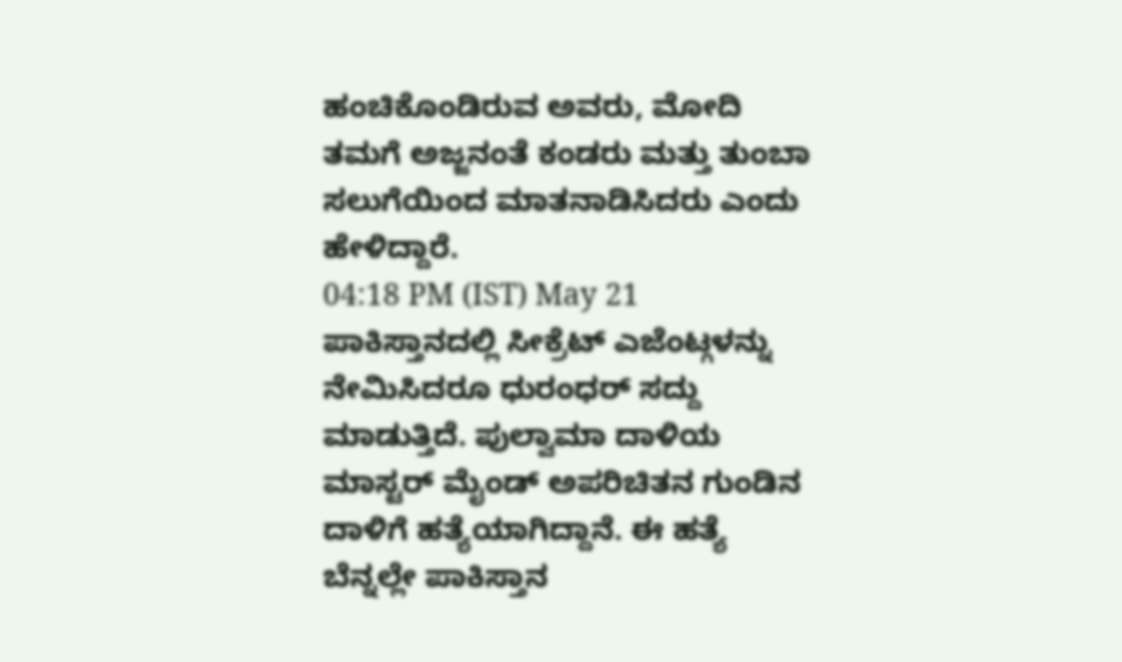ಹಂಚಿಕೊಂಡಿರುವ ಅವರು, ಮೋದಿ ತಮಗೆ ಅಜ್ಜನಂತೆ ಕಂಡರು ಮತ್ತು ತುಂಬಾ ಸಲುಗೆಯಿಂದ ಮಾತನಾಡಿಸಿದರು ಎಂದು ಹೇಳಿದ್ದಾರೆ.
04:18 PM (IST) May 21
ಪಾಕಿಸ್ತಾನದಲ್ಲಿ ಸೀಕ್ರೆಟ್ ಎಜೆಂಟ್ಗಳನ್ನು ನೇಮಿಸಿದರೂ ಧುರಂಧರ್ ಸದ್ದು ಮಾಡುತ್ತಿದೆ. ಪುಲ್ವಾಮಾ ದಾಳಿಯ ಮಾಸ್ಟರ್ ಮೈಂಡ್ ಅಪರಿಚಿತನ ಗುಂಡಿನ ದಾಳಿಗೆ ಹತ್ಯೆಯಾಗಿದ್ದಾನೆ. ಈ ಹತ್ಯೆ ಬೆನ್ನಲ್ಲೇ ಪಾಕಿಸ್ತಾನ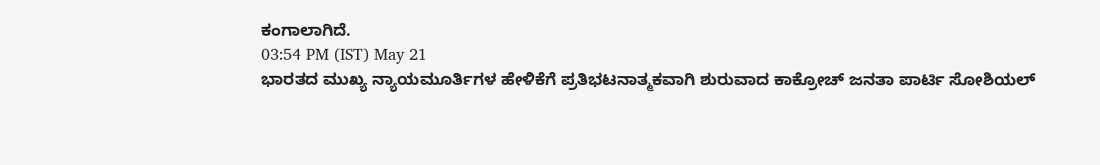ಕಂಗಾಲಾಗಿದೆ.
03:54 PM (IST) May 21
ಭಾರತದ ಮುಖ್ಯ ನ್ಯಾಯಮೂರ್ತಿಗಳ ಹೇಳಿಕೆಗೆ ಪ್ರತಿಭಟನಾತ್ಮಕವಾಗಿ ಶುರುವಾದ ಕಾಕ್ರೋಚ್ ಜನತಾ ಪಾರ್ಟಿ ಸೋಶಿಯಲ್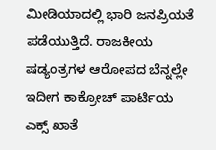ಮೀಡಿಯಾದಲ್ಲಿ ಭಾರಿ ಜನಪ್ರಿಯತೆ ಪಡೆಯುತ್ತಿದೆ. ರಾಜಕೀಯ ಷಡ್ಯಂತ್ರಗಳ ಆರೋಪದ ಬೆನ್ನಲ್ಲೇ ಇದೀಗ ಕಾಕ್ರೋಚ್ ಪಾರ್ಟಿಯ ಎಕ್ಸ್ ಖಾತೆ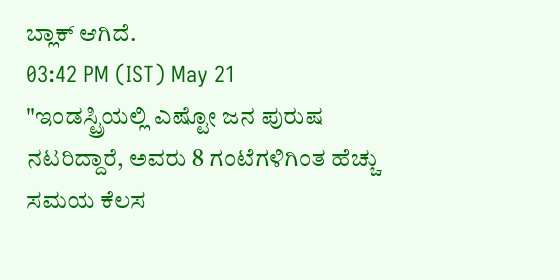ಬ್ಲಾಕ್ ಆಗಿದೆ.
03:42 PM (IST) May 21
"ಇಂಡಸ್ಟ್ರಿಯಲ್ಲಿ ಎಷ್ಟೋ ಜನ ಪುರುಷ ನಟರಿದ್ದಾರೆ, ಅವರು 8 ಗಂಟೆಗಳಿಗಿಂತ ಹೆಚ್ಚು ಸಮಯ ಕೆಲಸ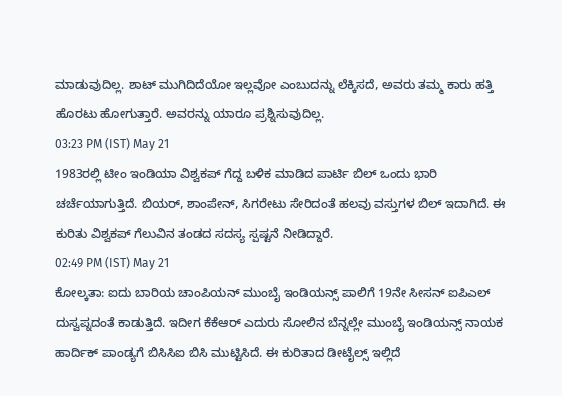ಮಾಡುವುದಿಲ್ಲ. ಶಾಟ್ ಮುಗಿದಿದೆಯೋ ಇಲ್ಲವೋ ಎಂಬುದನ್ನು ಲೆಕ್ಕಿಸದೆ, ಅವರು ತಮ್ಮ ಕಾರು ಹತ್ತಿ ಹೊರಟು ಹೋಗುತ್ತಾರೆ. ಅವರನ್ನು ಯಾರೂ ಪ್ರಶ್ನಿಸುವುದಿಲ್ಲ.
03:23 PM (IST) May 21
1983ರಲ್ಲಿ ಟೀಂ ಇಂಡಿಯಾ ವಿಶ್ವಕಪ್ ಗೆದ್ದ ಬಳಿಕ ಮಾಡಿದ ಪಾರ್ಟಿ ಬಿಲ್ ಒಂದು ಭಾರಿ ಚರ್ಚೆಯಾಗುತ್ತಿದೆ. ಬಿಯರ್, ಶಾಂಪೇನ್, ಸಿಗರೇಟು ಸೇರಿದಂತೆ ಹಲವು ವಸ್ತುಗಳ ಬಿಲ್ ಇದಾಗಿದೆ. ಈ ಕುರಿತು ವಿಶ್ವಕಪ್ ಗೆಲುವಿನ ತಂಡದ ಸದಸ್ಯ ಸ್ಪಷ್ಟನೆ ನೀಡಿದ್ದಾರೆ.
02:49 PM (IST) May 21
ಕೋಲ್ಕತಾ: ಐದು ಬಾರಿಯ ಚಾಂಪಿಯನ್ ಮುಂಬೈ ಇಂಡಿಯನ್ಸ್ ಪಾಲಿಗೆ 19ನೇ ಸೀಸನ್ ಐಪಿಎಲ್ ದುಸ್ವಪ್ನದಂತೆ ಕಾಡುತ್ತಿದೆ. ಇದೀಗ ಕೆಕೆಆರ್ ಎದುರು ಸೋಲಿನ ಬೆನ್ನಲ್ಲೇ ಮುಂಬೈ ಇಂಡಿಯನ್ಸ್ ನಾಯಕ ಹಾರ್ದಿಕ್ ಪಾಂಡ್ಯಗೆ ಬಿಸಿಸಿಐ ಬಿಸಿ ಮುಟ್ಟಿಸಿದೆ. ಈ ಕುರಿತಾದ ಡೀಟೈಲ್ಸ್ ಇಲ್ಲಿದೆ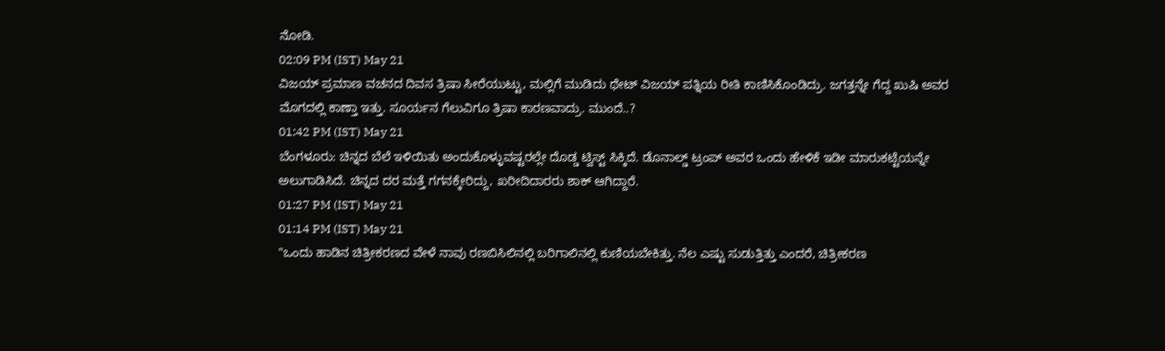ನೋಡಿ.
02:09 PM (IST) May 21
ವಿಜಯ್ ಪ್ರಮಾಣ ವಚನದ ದಿವಸ ತ್ರಿಷಾ ಸೀರೆಯುಟ್ಟು, ಮಲ್ಲಿಗೆ ಮುಡಿದು ಥೇಟ್ ವಿಜಯ್ ಪತ್ನಿಯ ರೀತಿ ಕಾಣಿಸಿಕೊಂಡಿದ್ರು. ಜಗತ್ತನ್ನೇ ಗೆದ್ದ ಖುಷಿ ಅವರ ಮೊಗದಲ್ಲಿ ಕಾಣ್ತಾ ಇತ್ತು. ಸೂರ್ಯನ ಗೆಲುವಿಗೂ ತ್ರಿಷಾ ಕಾರಣವಾದ್ರು. ಮುಂದೆ..?
01:42 PM (IST) May 21
ಬೆಂಗಳೂರು: ಚಿನ್ನದ ಬೆಲೆ ಇಳಿಯಿತು ಅಂದುಕೊಳ್ಳುವಷ್ಟರಲ್ಲೇ ದೊಡ್ಡ ಟ್ವಿಸ್ಟ್ ಸಿಕ್ಕಿದೆ. ಡೊನಾಲ್ಡ್ ಟ್ರಂಪ್ ಅವರ ಒಂದು ಹೇಳಿಕೆ ಇಡೀ ಮಾರುಕಟ್ಟೆಯನ್ನೇ ಅಲುಗಾಡಿಸಿದೆ. ಚಿನ್ನದ ದರ ಮತ್ತೆ ಗಗನಕ್ಕೇರಿದ್ದು, ಖರೀದಿದಾರರು ಶಾಕ್ ಆಗಿದ್ದಾರೆ.
01:27 PM (IST) May 21
01:14 PM (IST) May 21
"ಒಂದು ಹಾಡಿನ ಚಿತ್ರೀಕರಣದ ವೇಳೆ ನಾವು ರಣಬಿಸಿಲಿನಲ್ಲಿ ಬರಿಗಾಲಿನಲ್ಲಿ ಕುಣಿಯಬೇಕಿತ್ತು. ನೆಲ ಎಷ್ಟು ಸುಡುತ್ತಿತ್ತು ಎಂದರೆ, ಚಿತ್ರೀಕರಣ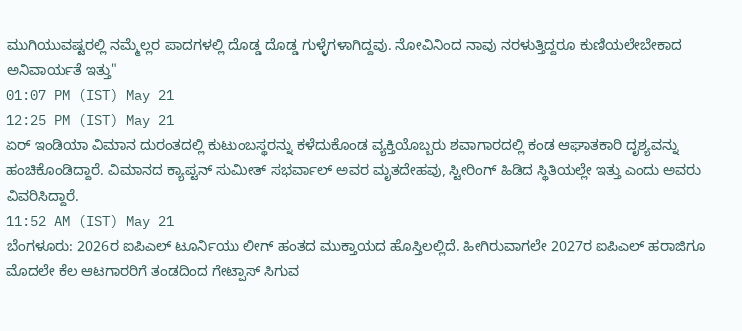ಮುಗಿಯುವಷ್ಟರಲ್ಲಿ ನಮ್ಮೆಲ್ಲರ ಪಾದಗಳಲ್ಲಿ ದೊಡ್ಡ ದೊಡ್ಡ ಗುಳ್ಳೆಗಳಾಗಿದ್ದವು. ನೋವಿನಿಂದ ನಾವು ನರಳುತ್ತಿದ್ದರೂ ಕುಣಿಯಲೇಬೇಕಾದ ಅನಿವಾರ್ಯತೆ ಇತ್ತು"
01:07 PM (IST) May 21
12:25 PM (IST) May 21
ಏರ್ ಇಂಡಿಯಾ ವಿಮಾನ ದುರಂತದಲ್ಲಿ ಕುಟುಂಬಸ್ಥರನ್ನು ಕಳೆದುಕೊಂಡ ವ್ಯಕ್ತಿಯೊಬ್ಬರು ಶವಾಗಾರದಲ್ಲಿ ಕಂಡ ಆಘಾತಕಾರಿ ದೃಶ್ಯವನ್ನು ಹಂಚಿಕೊಂಡಿದ್ದಾರೆ. ವಿಮಾನದ ಕ್ಯಾಪ್ಟನ್ ಸುಮೀತ್ ಸಭರ್ವಾಲ್ ಅವರ ಮೃತದೇಹವು, ಸ್ಟೀರಿಂಗ್ ಹಿಡಿದ ಸ್ಥಿತಿಯಲ್ಲೇ ಇತ್ತು ಎಂದು ಅವರು ವಿವರಿಸಿದ್ದಾರೆ.
11:52 AM (IST) May 21
ಬೆಂಗಳೂರು: 2026ರ ಐಪಿಎಲ್ ಟೂರ್ನಿಯು ಲೀಗ್ ಹಂತದ ಮುಕ್ತಾಯದ ಹೊಸ್ತಿಲಲ್ಲಿದೆ. ಹೀಗಿರುವಾಗಲೇ 2027ರ ಐಪಿಎಲ್ ಹರಾಜಿಗೂ ಮೊದಲೇ ಕೆಲ ಆಟಗಾರರಿಗೆ ತಂಡದಿಂದ ಗೇಟ್ಪಾಸ್ ಸಿಗುವ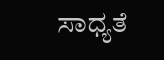ಸಾಧ್ಯತೆ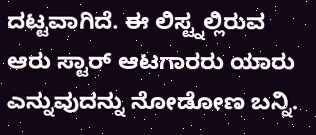ದಟ್ಟವಾಗಿದೆ. ಈ ಲಿಸ್ಟ್ನಲ್ಲಿರುವ ಆರು ಸ್ಟಾರ್ ಆಟಗಾರರು ಯಾರು ಎನ್ನುವುದನ್ನು ನೋಡೋಣ ಬನ್ನಿ.